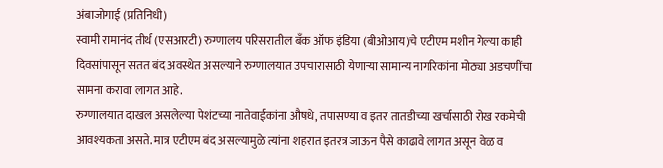अंबाजोगाई (प्रतिनिधी)
स्वामी रामानंद तीर्थ (एसआरटी) रुग्णालय परिसरातील बँक ऑफ इंडिया (बीओआय)चे एटीएम मशीन गेल्या काही दिवसांपासून सतत बंद अवस्थेत असल्याने रुग्णालयात उपचारासाठी येणाऱ्या सामान्य नागरिकांना मोठ्या अडचणींचा सामना करावा लागत आहे.
रुग्णालयात दाखल असलेल्या पेशंटच्या नातेवाईकांना औषधे, तपासण्या व इतर तातडीच्या खर्चासाठी रोख रकमेची आवश्यकता असते. मात्र एटीएम बंद असल्यामुळे त्यांना शहरात इतरत्र जाऊन पैसे काढावे लागत असून वेळ व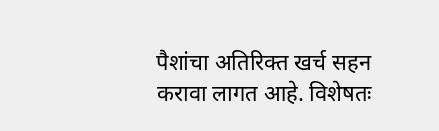पैशांचा अतिरिक्त खर्च सहन करावा लागत आहे. विशेषतः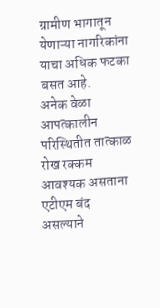ग्रामीण भागातून येणाऱ्या नागरिकांना याचा अधिक फटका बसत आहे.
अनेक वेळा आपत्कालीन परिस्थितीत तात्काळ रोख रक्कम आवश्यक असताना एटीएम बंद असल्याने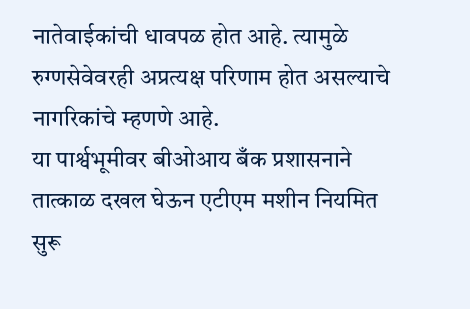नातेवाईकांची धावपळ होत आहे. त्यामुळे रुग्णसेवेवरही अप्रत्यक्ष परिणाम होत असल्याचे नागरिकांचे म्हणणे आहे.
या पार्श्वभूमीवर बीओआय बँक प्रशासनाने तात्काळ दखल घेऊन एटीएम मशीन नियमित सुरू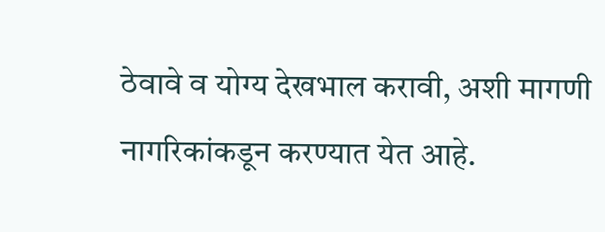ठेवावे व योग्य देखभाल करावी, अशी मागणी नागरिकांकडून करण्यात येत आहे.